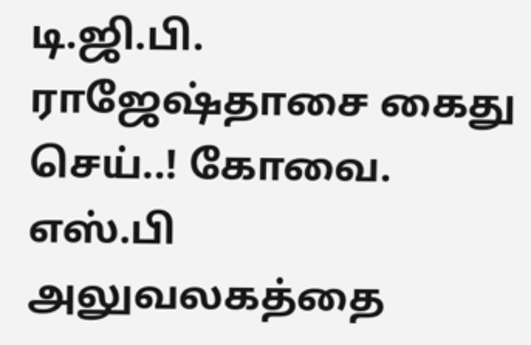டி.ஜி.பி. ராஜேஷ்தாசை கைது செய்..! கோவை. எஸ்.பி அலுவலகத்தை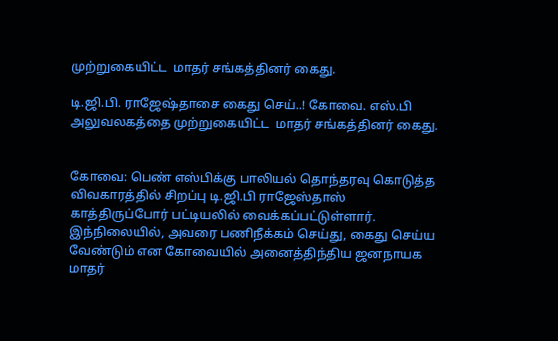முற்றுகையிட்ட  மாதர் சங்கத்தினர் கைது.

டி.ஜி.பி. ராஜேஷ்தாசை கைது செய்..! கோவை. எஸ்.பி அலுவலகத்தை முற்றுகையிட்ட  மாதர் சங்கத்தினர் கைது.


கோவை: பெண் எஸ்பிக்கு பாலியல் தொந்தரவு கொடுத்த விவகாரத்தில் சிறப்பு டி.ஜி.பி ராஜேஸ்தாஸ் காத்திருப்போர் பட்டியலில் வைக்கப்பட்டுள்ளார். இந்நிலையில், அவரை பணிநீக்கம் செய்து, கைது செய்ய வேண்டும் என கோவையில் அனைத்திந்திய ஜனநாயக மாதர்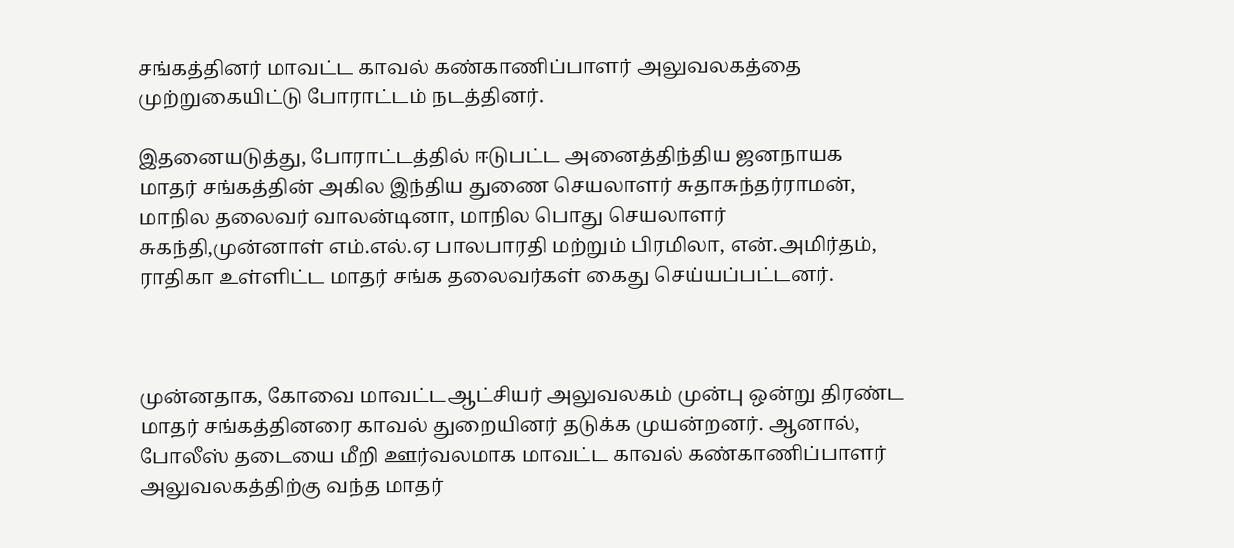சங்கத்தினர் மாவட்ட காவல் கண்காணிப்பாளர் அலுவலகத்தை முற்றுகையிட்டு போராட்டம் நடத்தினர்.

இதனையடுத்து, போராட்டத்தில் ஈடுபட்ட அனைத்திந்திய ஜனநாயக மாதர் சங்கத்தின் அகில இந்திய துணை செயலாளர் சுதாசுந்தர்ராமன், மாநில தலைவர் வாலன்டினா, மாநில பொது செயலாளர் சுகந்தி,முன்னாள் எம்.எல்.ஏ பாலபாரதி மற்றும் பிரமிலா, என்.அமிர்தம், ராதிகா உள்ளிட்ட மாதர் சங்க தலைவர்கள் கைது செய்யப்பட்டனர்.



முன்னதாக, கோவை மாவட்டஆட்சியர் அலுவலகம் முன்பு ஒன்று திரண்ட மாதர் சங்கத்தினரை காவல் துறையினர் தடுக்க முயன்றனர். ஆனால், போலீஸ் தடையை மீறி ஊர்வலமாக மாவட்ட காவல் கண்காணிப்பாளர் அலுவலகத்திற்கு வந்த மாதர்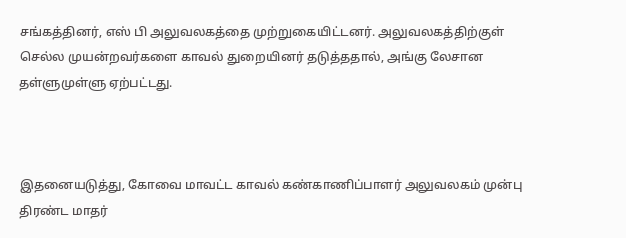சங்கத்தினர், எஸ் பி அலுவலகத்தை முற்றுகையிட்டனர். அலுவலகத்திற்குள் செல்ல முயன்றவர்களை காவல் துறையினர் தடுத்ததால், அங்கு லேசான தள்ளுமுள்ளு ஏற்பட்டது.



இதனையடுத்து, கோவை மாவட்ட காவல் கண்காணிப்பாளர் அலுவலகம் முன்பு திரண்ட மாதர்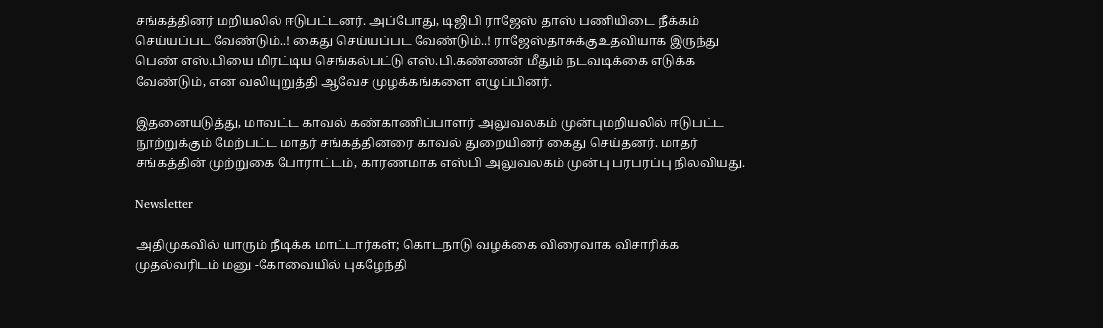சங்கத்தினர் மறியலில் ஈடுபட்டனர். அப்போது, டிஜிபி ராஜேஸ் தாஸ் பணியிடை நீக்கம் செய்யப்பட வேண்டும்..! கைது செய்யப்பட வேண்டும்..! ராஜேஸ்தாசுக்குஉதவியாக இருந்து பெண் எஸ்.பியை மிரட்டிய செங்கல்பட்டு எஸ்.பி.கண்ணன் மீதும் நடவடிக்கை எடுக்க வேண்டும், என வலியுறுத்தி ஆவேச முழக்கங்களை எழுப்பினர்.

இதனையடுத்து, மாவட்ட காவல் கண்காணிப்பாளர் அலுவலகம் முன்புமறியலில் ஈடுபட்ட நூற்றுக்கும் மேற்பட்ட மாதர் சங்கத்தினரை காவல் துறையினர் கைது செய்தனர். மாதர் சங்கத்தின் முற்றுகை போராட்டம், காரணமாக எஸ்பி அலுவலகம் முன்பு பரபரப்பு நிலவியது.

Newsletter

அதிமுகவில் யாரும் நீடிக்க மாட்டார்கள்; கொடநாடு வழக்கை விரைவாக விசாரிக்க முதல்வரிடம் மனு -கோவையில் புகழேந்தி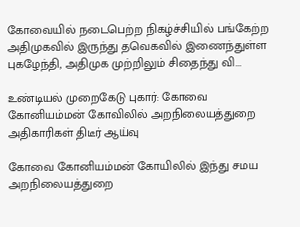கோவையில் நடைபெற்ற நிகழ்ச்சியில் பங்கேற்ற அதிமுகவில் இருந்து தவெகவில் இணைந்துள்ள புகழேந்தி, அதிமுக முற்றிலும் சிதைந்து வி...

உண்டியல் முறைகேடு புகார்: கோவை கோனியம்மன் கோவிலில் அறநிலையத்துறை அதிகாரிகள் திடீர் ஆய்வு

கோவை கோனியம்மன் கோயிலில் இந்து சமய அறநிலையத்துறை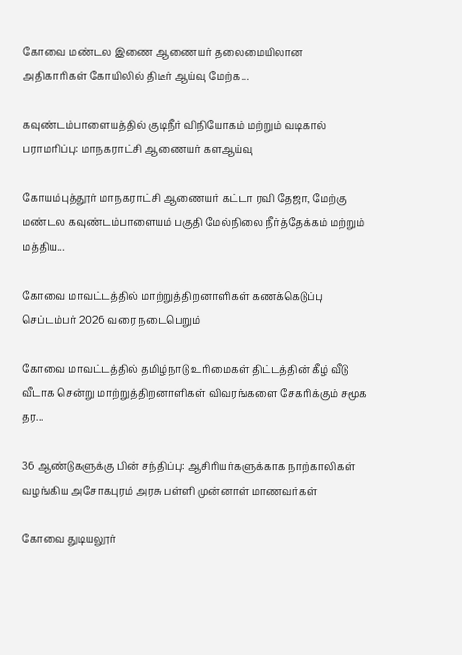கோவை மண்டல இணை ஆணையர் தலைமையிலான அதிகாரிகள் கோயிலில் திடீர் ஆய்வு மேற்க...

கவுண்டம்பாளையத்தில் குடிநீர் விநியோகம் மற்றும் வடிகால் பராமரிப்பு: மாநகராட்சி ஆணையர் களஆய்வு

கோயம்புத்தூர் மாநகராட்சி ஆணையர் கட்டா ரவி தேஜா, மேற்கு மண்டல கவுண்டம்பாளையம் பகுதி மேல்நிலை நீர்த்தேக்கம் மற்றும் மத்திய...

கோவை மாவட்டத்தில் மாற்றுத்திறனாளிகள் கணக்கெடுப்பு செப்டம்பர் 2026 வரை நடைபெறும்

கோவை மாவட்டத்தில் தமிழ்நாடு உரிமைகள் திட்டத்தின் கீழ் வீடு வீடாக சென்று மாற்றுத்திறனாளிகள் விவரங்களை சேகரிக்கும் சமூக தர...

36 ஆண்டுகளுக்கு பின் சந்திப்பு: ஆசிரியர்களுக்காக நாற்காலிகள் வழங்கிய அசோகபுரம் அரசு பள்ளி முன்னாள் மாணவர்கள்

கோவை துடியலூர்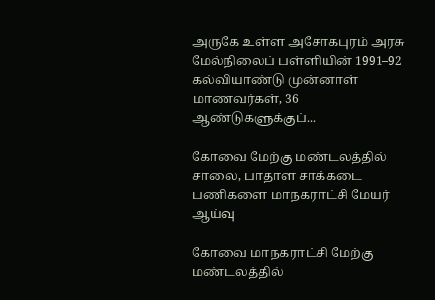அருகே உள்ள அசோகபுரம் அரசு மேல்நிலைப் பள்ளியின் 1991–92 கல்வியாண்டு முன்னாள் மாணவர்கள், 36 ஆண்டுகளுக்குப்...

கோவை மேற்கு மண்டலத்தில் சாலை, பாதாள சாக்கடை பணிகளை மாநகராட்சி மேயர் ஆய்வு

கோவை மாநகராட்சி மேற்கு மண்டலத்தில்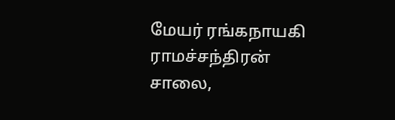மேயர் ரங்கநாயகி ராமச்சந்திரன் சாலை,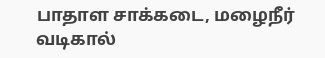பாதாள சாக்கடை, மழைநீர் வடிகால்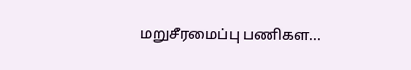மறுசீரமைப்பு பணிகள...